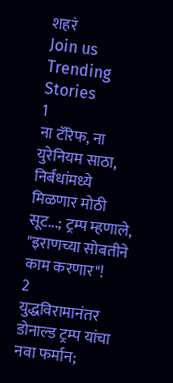शहरं
Join us
Trending Stories
1
ना टॅरिफ, ना युरेनियम साठा, निर्बंधांमध्ये मिळणार मोठी सूट...; ट्रम्प म्हणाले, "इराणच्या सोबतीने काम करणार"!
2
युद्धविरामानंतर डोनाल्ड ट्रम्प यांचा नवा फर्मान;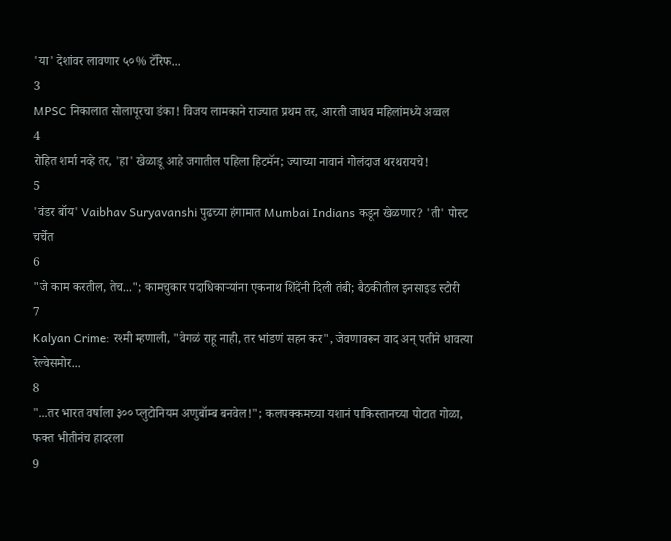'या' देशांवर लावणार ५०% टॅरिफ...
3
MPSC निकालात सोलापूरचा डंका! विजय लामकाने राज्यात प्रथम तर, आरती जाधव महिलांमध्ये अव्वल
4
रोहित शर्मा नव्हे तर, 'हा' खेळाडू आहे जगातील पहिला हिटमॅन; ज्याच्या नावानं गोलंदाज थरथरायचे!
5
'वंडर बॉय' Vaibhav Suryavanshi पुढच्या हंगामात Mumbai Indians कडून खेळणार? 'ती' पोस्ट चर्चेत
6
"जे काम करतील, तेच..."; कामचुकार पदाधिकाऱ्यांना एकनाथ शिंदेंनी दिली तंबी; बैठकीतील इनसाइड स्टोरी
7
Kalyan Crime: रश्मी म्हणाली, "वेगळं राहू नाही, तर भांडणं सहन कर", जेवणावरून वाद अन् पतीने धावत्या रेल्वेसमोर...
8
"...तर भारत वर्षाला ३०० प्लुटोनियम अणुबॉम्ब बनवेल!"; कलपक्कमच्या यशानं पाकिस्तानच्या पोटात गोळा, फक्त भीतीनंच हादरला
9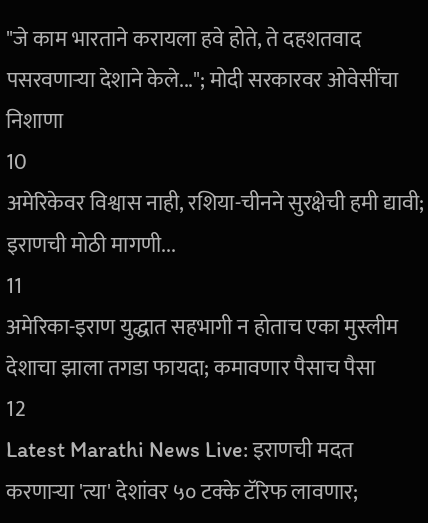"जे काम भारताने करायला हवे होते, ते दहशतवाद पसरवणाऱ्या देशाने केले..."; मोदी सरकारवर ओवेसींचा निशाणा
10
अमेरिकेवर विश्वास नाही, रशिया-चीनने सुरक्षेची हमी द्यावी; इराणची मोठी मागणी...
11
अमेरिका-इराण युद्धात सहभागी न होताच एका मुस्लीम देशाचा झाला तगडा फायदा; कमावणार पैसाच पैसा
12
Latest Marathi News Live: इराणची मदत करणाऱ्या 'त्या' देशांवर ५० टक्के टॅरिफ लावणार;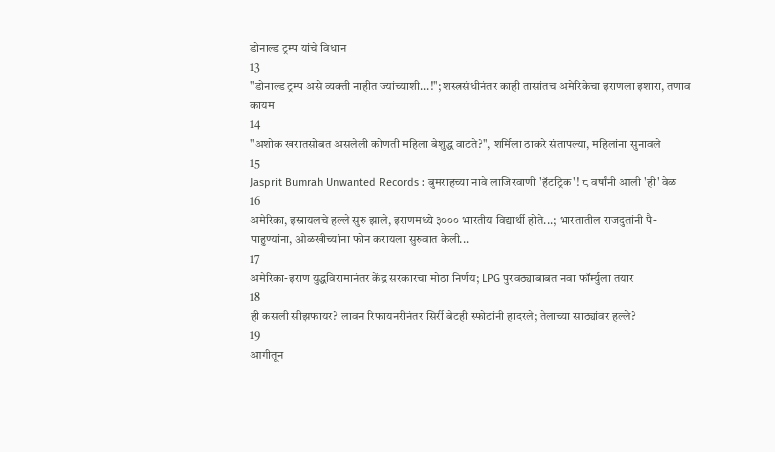डोनाल्ड ट्रम्प यांचे विधान
13
"डोनाल्ड ट्रम्प असे व्यक्ती नाहीत ज्यांच्याशी...!"; शस्त्रसंधीनंतर काही तासांतच अमेरिकेचा इराणला इशारा, तणाव कायम
14
"अशोक खरातसोबत असलेली कोणती महिला बेशुद्ध वाटते?", शर्मिला ठाकरे संतापल्या, महिलांना सुनावले
15
Jasprit Bumrah Unwanted Records : बुमराहच्या नावे लाजिरवाणी 'हॅटट्रिक'! ८ वर्षांनी आली 'ही' वेळ
16
अमेरिका, इस्रायलचे हल्ले सुरु झाले, इराणमध्ये ३००० भारतीय विद्यार्थी होते...; भारतातील राजदुतांनी पै-पाहुण्यांना, ओळखीच्यांना फोन करायला सुरुवात केली...
17
अमेरिका-इराण युद्धविरामानंतर केंद्र सरकारचा मोठा निर्णय; LPG पुरवठ्याबाबत नवा फॉर्म्युला तयार
18
ही कसली सीझफायर? लावन रिफायनरीनंतर सिर्री बेटही स्फोटांनी हादरले; तेलाच्या साठ्यांवर हल्ले?
19
आगीतून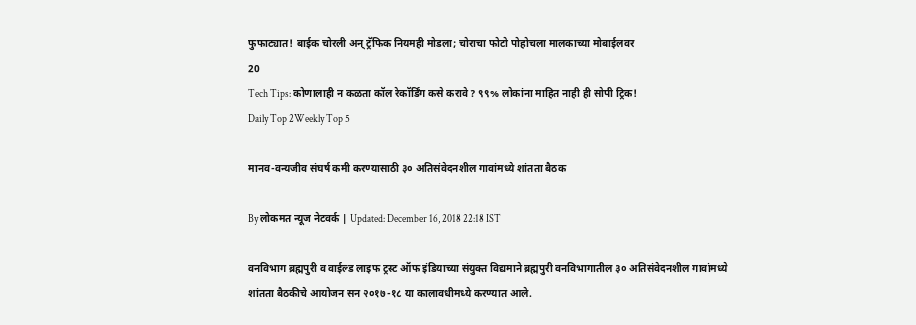फुफाट्यात! बाईक चोरली अन् ट्रॅफिक नियमही मोडला; चोराचा फोटो पोहोचला मालकाच्या मोबाईलवर
20
Tech Tips: कोणालाही न कळता कॉल रेकॉर्डिंग कसे करावे? ९९% लोकांना माहित नाही ही सोपी ट्रिक!
Daily Top 2Weekly Top 5

मानव-वन्यजीव संघर्ष कमी करण्यासाठी ३० अतिसंवेदनशील गावांमध्ये शांतता बैठक

By लोकमत न्यूज नेटवर्क | Updated: December 16, 2018 22:18 IST

वनविभाग ब्रह्मपुरी व वाईल्ड लाइफ ट्रस्ट ऑफ इंडियाच्या संयुक्त विद्यमाने ब्रह्मपुरी वनविभागातील ३० अतिसंवेदनशील गावांमध्ये शांतता बैठकीचे आयोजन सन २०१७-१८ या कालावधीमध्ये करण्यात आले.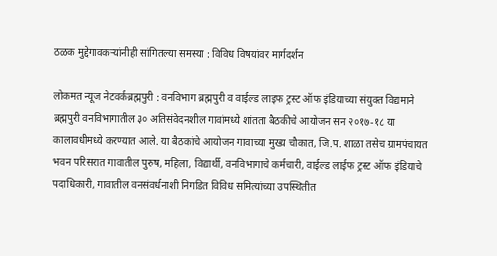ठळक मुद्देगावकऱ्यांनीही सांगितल्या समस्या : विविध विषयांवर मार्गदर्शन

लोकमत न्यूज नेटवर्कब्रह्मपुरी : वनविभाग ब्रह्मपुरी व वाईल्ड लाइफ ट्रस्ट ऑफ इंडियाच्या संयुक्त विद्यमाने ब्रह्मपुरी वनविभागातील ३० अतिसंवेदनशील गावांमध्ये शांतता बैठकीचे आयोजन सन २०१७-१८ या कालावधीमध्ये करण्यात आले. या बैठकांचे आयोजन गावाच्या मुख्य चौकात, जि.प. शाळा तसेच ग्रामपंचायत भवन परिसरात गावातील पुरुष, महिला, विद्यार्थी, वनविभागाचे कर्मचारी, वाईल्ड लाईफ ट्रस्ट ऑफ इंडियाचे पदाधिकारी, गावातील वनसंवर्धनाशी निगडित विविध समित्यांच्या उपस्थितीत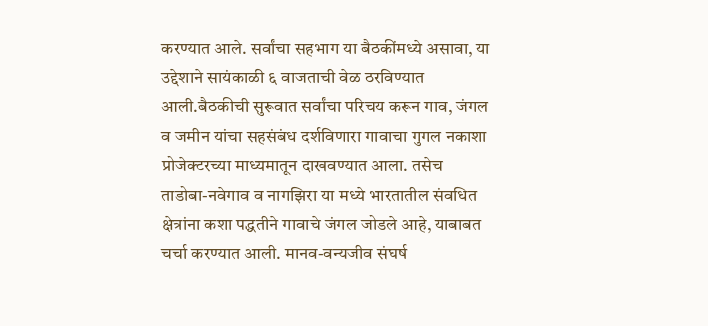करण्यात आले. सर्वांचा सहभाग या बैठकींमध्ये असावा, या उद्देशाने सायंकाळी ६ वाजताची वेळ ठरविण्यात आली.बैठकीची सुरूवात सर्वांचा परिचय करून गाव, जंगल व जमीन यांचा सहसंबंध दर्शविणारा गावाचा गुगल नकाशा प्रोजेक्टरच्या माध्यमातून दाखवण्यात आला. तसेच ताडोबा-नवेगाव व नागझिरा या मध्ये भारतातील संवधित क्षेत्रांना कशा पद्धतीने गावाचे जंगल जोडले आहे, याबाबत चर्चा करण्यात आली. मानव-वन्यजीव संघर्ष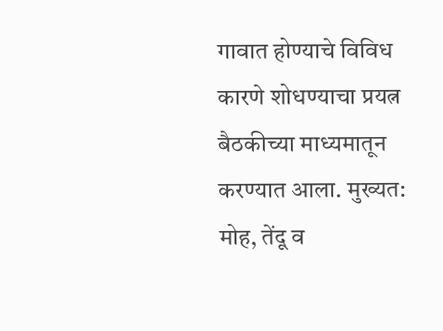गावात होण्याचे विविध कारणे शोधण्याचा प्रयत्न बैठकीच्या माध्यमातून करण्यात आला. मुख्यत: मोह, तेंदू व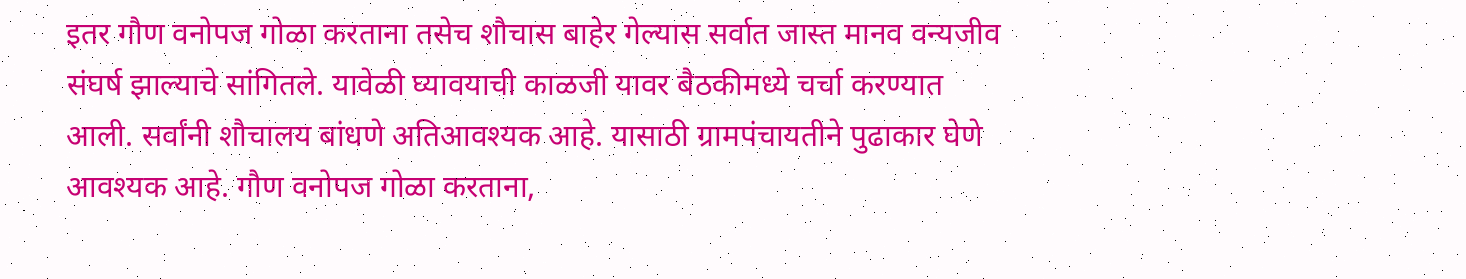इतर गौण वनोपज गोळा करताना तसेच शौचास बाहेर गेल्यास सर्वात जास्त मानव वन्यजीव संघर्ष झाल्याचे सांगितले. यावेळी घ्यावयाची काळजी यावर बैठकीमध्ये चर्चा करण्यात आली. सर्वांनी शौचालय बांधणे अतिआवश्यक आहे. यासाठी ग्रामपंचायतीने पुढाकार घेणे आवश्यक आहे. गौण वनोपज गोळा करताना,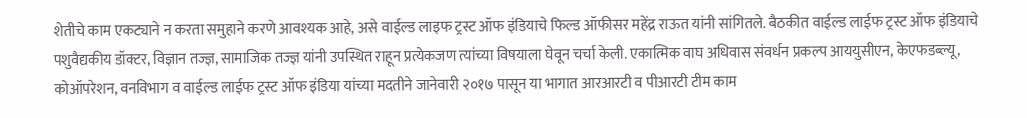शेतीचे काम एकट्याने न करता समुहाने करणे आवश्यक आहे, असे वाईल्ड लाइफ ट्रस्ट ऑफ इंडियाचे फिल्ड ऑफीसर महेंद्र राऊत यांनी सांगितले. बैठकीत वाईल्ड लाईफ ट्रस्ट ऑफ इंडियाचे पशुवैद्यकीय डॉक्टर, विज्ञान तज्ज्ञ, सामाजिक तज्ज्ञ यांनी उपस्थित राहून प्रत्येकजण त्यांच्या विषयाला घेवून चर्चा केली. एकात्मिक वाघ अधिवास संवर्धन प्रकल्प आययुसीएन, केएफडब्ल्यू, कोऑपरेशन, वनविभाग व वाईल्ड लाईफ ट्रस्ट ऑफ इंडिया यांच्या मदतीने जानेवारी २०१७ पासून या भागात आरआरटी व पीआरटी टीम काम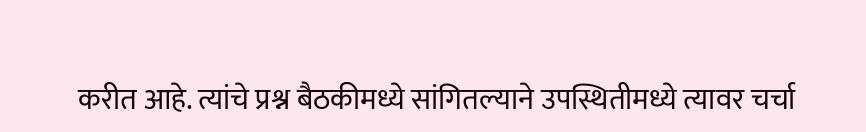करीत आहे. त्यांचे प्रश्न बैठकीमध्ये सांगितल्याने उपस्थितीमध्ये त्यावर चर्चा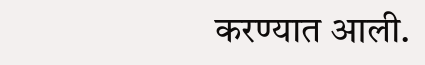करण्यात आली.